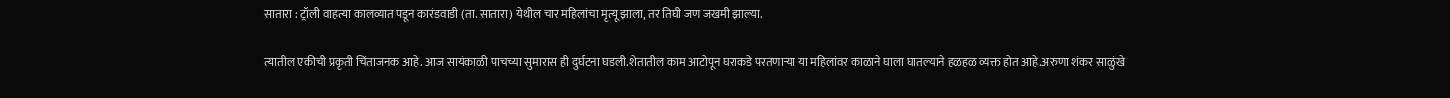सातारा : ट्रॉली वाहत्या कालव्यात पडून कारंडवाडी (ता. सातारा) येथील चार महिलांचा मृत्यू झाला, तर तिघी जण जखमी झाल्या.

त्यातील एकीची प्रकृती चिंताजनक आहे. आज सायंकाळी पाचच्या सुमारास ही दुर्घटना घडली.शेतातील काम आटोपून घराकडे परतणाऱ्या या महिलांवर काळाने घाला घातल्याने हळहळ व्यक्त होत आहे.अरुणा शंकर साळुंखे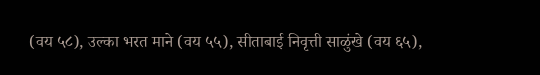(वय ५८), उल्का भरत माने (वय ५५), सीताबाई निवृत्ती साळुंखे (वय ६५),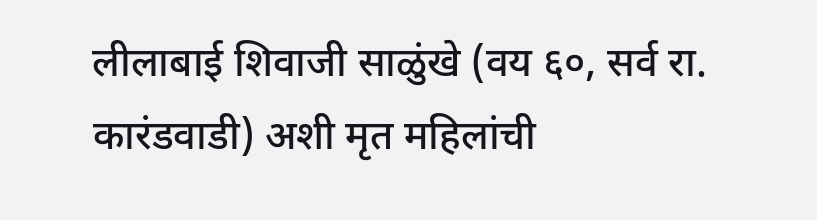लीलाबाई शिवाजी साळुंखे (वय ६०, सर्व रा. कारंडवाडी) अशी मृत महिलांची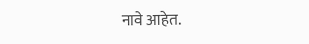नावे आहेत.